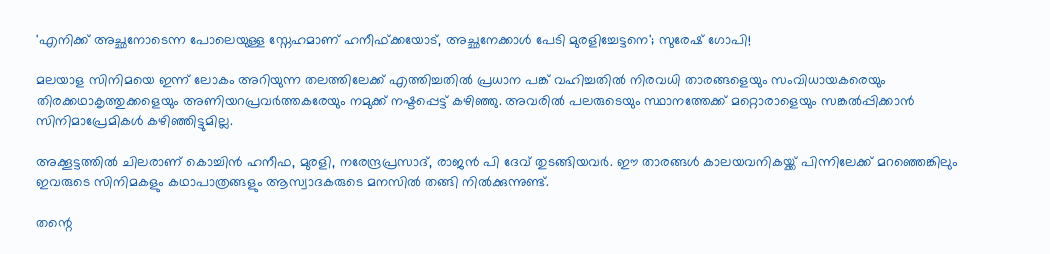'എനിക്ക് അച്ഛനോടെന്ന പോലെയുള്ള സ്നേഹമാണ് ഹനീഫ്ക്കയോട്, അച്ഛനേക്കാൾ പേടി മുരളിച്ചേട്ടനെ'; സുരേഷ് ഗോപി!

മലയാള സിനിമയെ ഇന്ന് ലോകം അറിയുന്ന തലത്തിലേക്ക് എത്തിച്ചതിൽ പ്രധാന പങ്ക് വഹിച്ചതിൽ നിരവധി താരങ്ങളെയും സംവിധായകരെയും തിരക്കഥാകൃത്തുക്കളെയും അണിയറപ്രവർത്തകരേയും നമുക്ക് നഷ്ടപ്പെട്ട് കഴിഞ്ഞു. അവരിൽ പലരുടെയും സ്ഥാനത്തേക്ക് മറ്റൊരാളെയും സങ്കൽപ്പിക്കാൻ സിനിമാപ്രേമികൾ കഴിഞ്ഞിട്ടുമില്ല.

അക്കൂട്ടത്തിൽ ചിലരാണ് കൊച്ചിൻ ഹനീഫ, മുരളി, നരേന്ദ്രപ്രസാദ്, രാജൻ പി ദേവ് തുടങ്ങിയവർ. ഈ താരങ്ങൾ കാലയവനികയ്ക്ക് പിന്നിലേക്ക് മറഞ്ഞെങ്കിലും ഇവരുടെ സിനിമകളും കഥാപാത്രങ്ങളും ആസ്വാദകരുടെ മനസിൽ തങ്ങി നിൽക്കുന്നുണ്ട്.

തന്റെ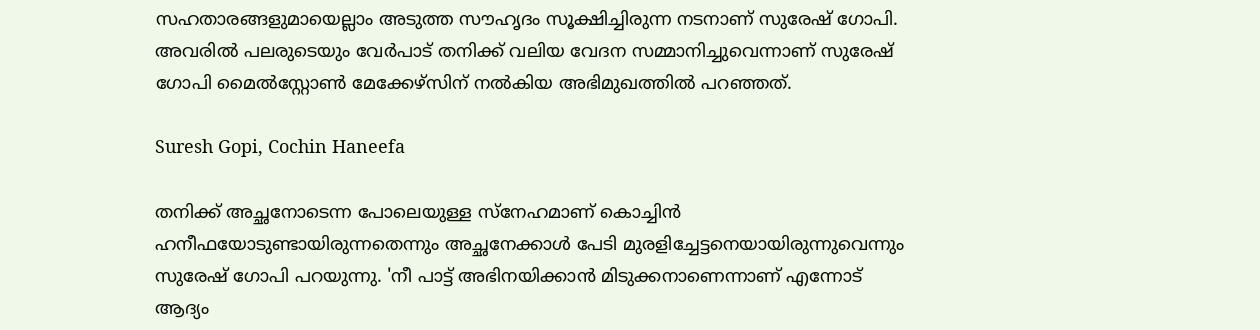സഹതാരങ്ങളുമായെല്ലാം അടുത്ത സൗഹൃദം സൂക്ഷിച്ചിരുന്ന നടനാണ് സുരേഷ് ഗോപി. അവരിൽ പലരുടെയും വേർപാട് തനിക്ക് വലിയ വേദന സമ്മാനിച്ചുവെന്നാണ് സുരേഷ് ഗോപി മൈൽസ്റ്റോൺ മേക്കേഴ്സിന് നൽകിയ അഭിമുഖത്തിൽ പറഞ്ഞത്.

Suresh Gopi, Cochin Haneefa

തനിക്ക് അച്ഛനോടെന്ന പോലെയുള്ള സ്നേഹമാണ് കൊച്ചിൻ ഹനീഫയോടുണ്ടായിരുന്നതെന്നും അച്ഛനേക്കാൾ പേടി മുരളിച്ചേട്ടനെയായിരുന്നുവെന്നും സുരേഷ് ഗോപി പറയുന്നു. 'നീ പാട്ട് അഭിനയിക്കാൻ മിടുക്കനാണെന്നാണ് എന്നോട് ആദ്യം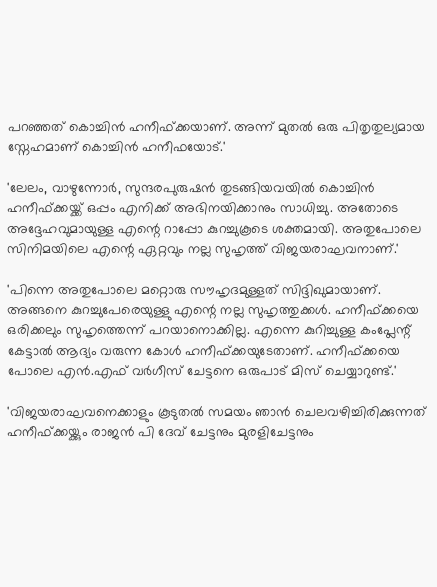പറഞ്ഞത് കൊച്ചിൻ ഹനീഫ്ക്കയാണ്. അന്ന് മുതൽ ഒരു പിതൃതുല്യമായ സ്നേഹമാണ് കൊച്ചിൻ ഹനീഫയോട്.'

'ലേലം, വാഴുന്നോർ, സുന്ദരപുരുഷൻ തുടങ്ങിയവയിൽ കൊച്ചിൻ ഹനീഫ്ക്കയ്ക്ക് ഒപ്പം എനിക്ക് അഭിനയിക്കാനും സാധിച്ചു. അതോടെ അദ്ദേഹവുമായുള്ള എന്റെ റാപ്പോ കുറച്ചുകൂടെ ശക്തമായി. അതുപോലെ സിനിമയിലെ എന്റെ ഏറ്റവും നല്ല സുഹൃത്ത് വിജയരാഘവനാണ്.'

'പിന്നെ അതുപോലെ മറ്റൊരു സൗഹൃദമുള്ളത് സിദ്ദിഖുമായാണ്. അങ്ങനെ കുറച്ചുപേരെയുള്ളു എന്റെ നല്ല സുഹൃത്തുക്കൾ. ഹനീഫ്ക്കയെ ഒരിക്കലും സുഹൃത്തെന്ന് പറയാനൊക്കില്ല. എന്നെ കുറിച്ചുള്ള കംപ്ലേന്റ് കേട്ടാൽ ആദ്യം വരുന്ന കോൾ ഹനീഫ്ക്കയുടേതാണ്. ഹനീഫ്ക്കയെ പോലെ എൻ.എഫ് വർഗീസ് ചേട്ടനെ ഒരുപാട് മിസ് ചെയ്യാറുണ്ട്.'

'വിജയരാഘവനെക്കാളും കൂടുതൽ സമയം ഞാൻ ചെലവഴിച്ചിരിക്കുന്നത് ഹനീഫ്ക്കയ്ക്കും രാജൻ പി ദേവ് ചേട്ടനും മുരളിചേട്ടനും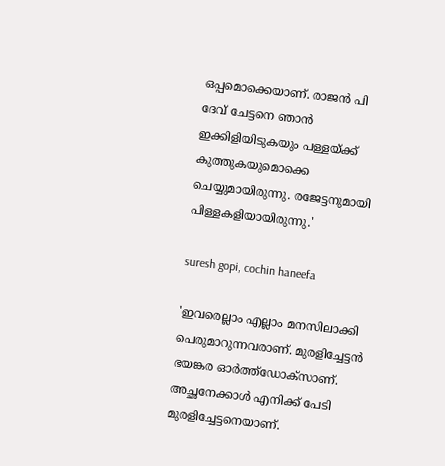ഒപ്പമൊക്കെയാണ്. രാജൻ പി ദേവ് ചേട്ടനെ ഞാൻ ഇക്കിളിയിടുകയും പള്ളയ്ക്ക് കുത്തുകയുമൊക്കെ ചെയ്യുമായിരുന്നു. രജേട്ടനുമായി പിള്ളകളിയായിരുന്നു.'

suresh gopi, cochin haneefa

'ഇവരെല്ലാം എല്ലാം മനസിലാക്കി പെരുമാറുന്നവരാണ്. മുരളിച്ചേട്ടൻ ഭയങ്കര ഓർത്ത്ഡോക്സാണ്. അച്ഛനേക്കാൾ എനിക്ക് പേടി മുരളിച്ചേട്ടനെയാണ്.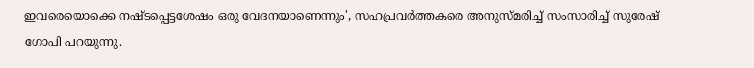ഇവരെയൊക്കെ നഷ്ടപ്പെട്ടശേഷം ഒരു വേദനയാണെന്നും', സഹപ്രവർത്തകരെ അനുസ്മരിച്ച് സംസാരിച്ച് സുരേഷ് ഗോപി പറയുന്നു.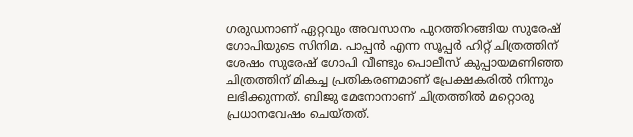ഗരുഡനാണ് ഏറ്റവും അവസാനം പുറത്തിറങ്ങിയ സുരേഷ് ഗോപിയുടെ സിനിമ. പാപ്പൻ എന്ന സൂപ്പർ ഹിറ്റ് ചിത്രത്തിന് ശേഷം സുരേഷ് ഗോപി വീണ്ടും പൊലീസ് കുപ്പായമണിഞ്ഞ ചിത്രത്തിന് മികച്ച പ്രതികരണമാണ് പ്രേക്ഷകരിൽ നിന്നും ലഭിക്കുന്നത്. ബിജു മേനോനാണ് ചിത്രത്തിൽ മറ്റൊരു പ്രധാനവേഷം ചെയ്തത്.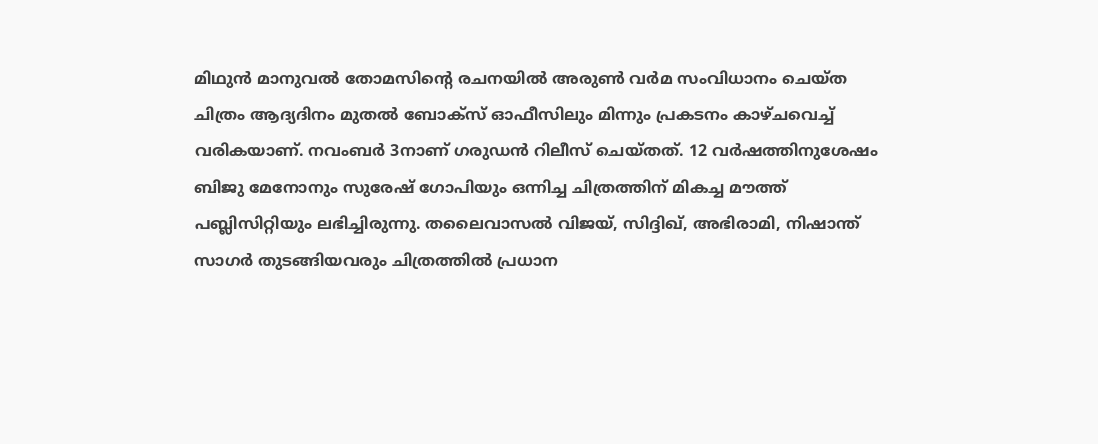മിഥുൻ മാനുവൽ തോമസിന്റെ രചനയിൽ അരുൺ വർമ സംവിധാനം ചെയ്ത ചിത്രം ആദ്യദിനം മുതൽ ബോക്സ് ഓഫീസിലും മിന്നും പ്രകടനം കാഴ്ചവെച്ച് വരികയാണ്. നവംബർ 3നാണ് ഗരുഡൻ റിലീസ് ചെയ്തത്. 12 വർഷത്തിനുശേഷം ബിജു മേനോനും സുരേഷ് ഗോപിയും ഒന്നിച്ച ചിത്രത്തിന് മികച്ച മൗത്ത് പബ്ലിസിറ്റിയും ലഭിച്ചിരുന്നു. തലൈവാസൽ വിജയ്, സിദ്ദിഖ്, അഭിരാമി, നിഷാന്ത് സാഗർ തുടങ്ങിയവരും ചിത്രത്തിൽ പ്രധാന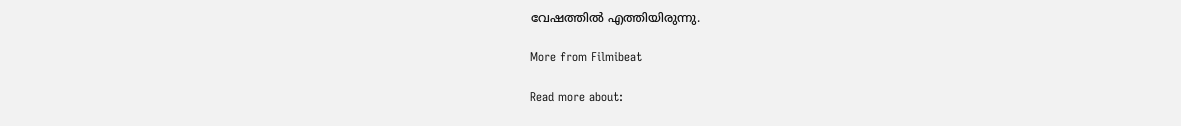വേഷത്തിൽ എത്തിയിരുന്നു.

More from Filmibeat

Read more about: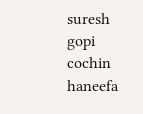suresh gopi cochin haneefa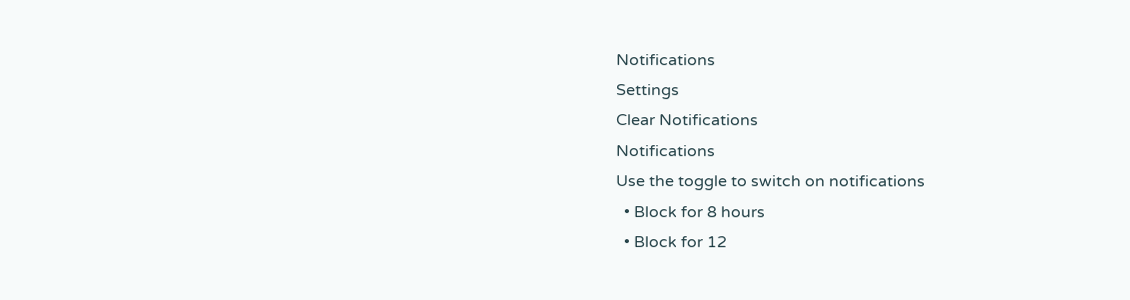Notifications
Settings
Clear Notifications
Notifications
Use the toggle to switch on notifications
  • Block for 8 hours
  • Block for 12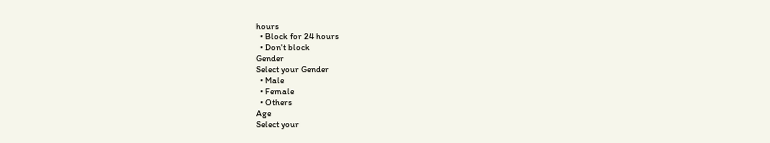hours
  • Block for 24 hours
  • Don't block
Gender
Select your Gender
  • Male
  • Female
  • Others
Age
Select your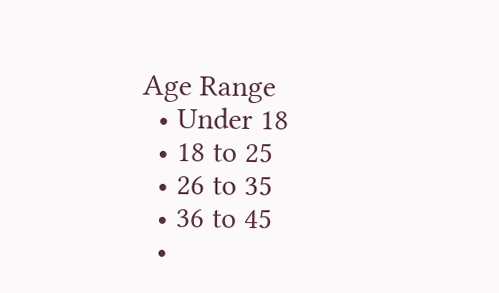Age Range
  • Under 18
  • 18 to 25
  • 26 to 35
  • 36 to 45
  •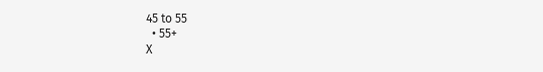45 to 55
  • 55+
X